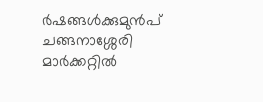ർഷങ്ങൾക്കുമുൻപ് ചങ്ങനാശ്ശേരി മാർക്കറ്റിൽ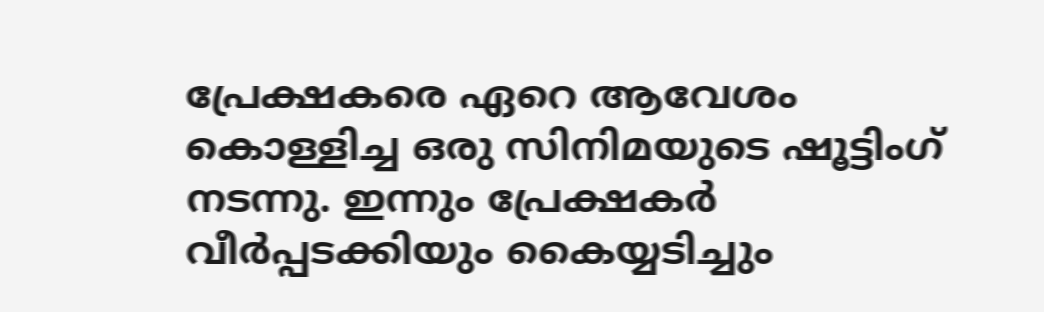പ്രേക്ഷകരെ ഏറെ ആവേശം കൊള്ളിച്ച ഒരു സിനിമയുടെ ഷൂട്ടിംഗ് നടന്നു. ഇന്നും പ്രേക്ഷകർ വീർപ്പടക്കിയും കൈയ്യടിച്ചും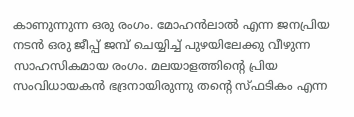കാണുന്നുന്ന ഒരു രംഗം. മോഹൻലാൽ എന്ന ജനപ്രിയ നടൻ ഒരു ജീപ്പ് ജമ്പ് ചെയ്യിച്ച് പുഴയിലേക്കു വീഴുന്ന സാഹസികമായ രംഗം. മലയാളത്തിൻ്റെ പ്രിയ സംവിധായകൻ ഭദ്രനായിരുന്നു തൻ്റെ സ്ഫടികം എന്ന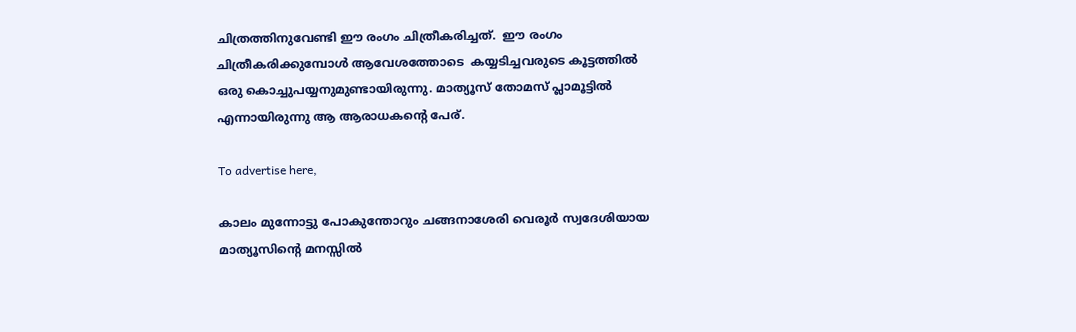ചിത്രത്തിനുവേണ്ടി ഈ രംഗം ചിത്രീകരിച്ചത്.  ഈ രംഗം ചിത്രീകരിക്കുമ്പോൾ ആവേശത്തോടെ  കയ്യടിച്ചവരുടെ കൂട്ടത്തിൽ ഒരു കൊച്ചുപയ്യനുമുണ്ടായിരുന്നു. മാത്യൂസ് തോമസ് പ്ലാമൂട്ടിൽ എന്നായിരുന്നു ആ ആരാധകന്റെ പേര്.

To advertise here,

കാലം മുന്നോട്ടു പോകുന്തോറും ചങ്ങനാശേരി വെരൂർ സ്വദേശിയായ മാത്യൂസിൻ്റെ മനസ്സിൽ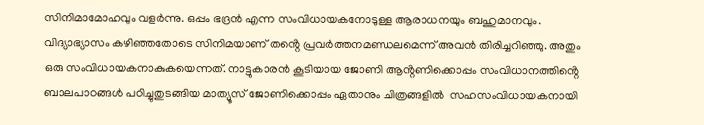സിനിമാമോഹവും വളർന്നു. ഒപ്പം ഭദ്രൻ എന്ന സംവിധായകനോടുള്ള ആരാധനയും ബഹുമാനവും. വിദ്യാഭ്യാസം കഴിഞ്ഞതോടെ സിനിമയാണ് തൻ്റെ പ്രവർത്തനമണ്ഡലമെന്ന് അവൻ തിരിച്ചറിഞ്ഞു. അതും ഒരു സംവിധായകനാകുകയെന്നത്. നാട്ടുകാരൻ കൂടിയായ ജോണി ആൻ്റണിക്കൊപ്പം സംവിധാനത്തിൻ്റെ ബാലപാഠങ്ങൾ പഠിച്ചുതുടങ്ങിയ മാത്യൂസ് ജോണിക്കൊപ്പം ഏതാനും ചിത്രങ്ങളിൽ  സഹസംവിധായകനായി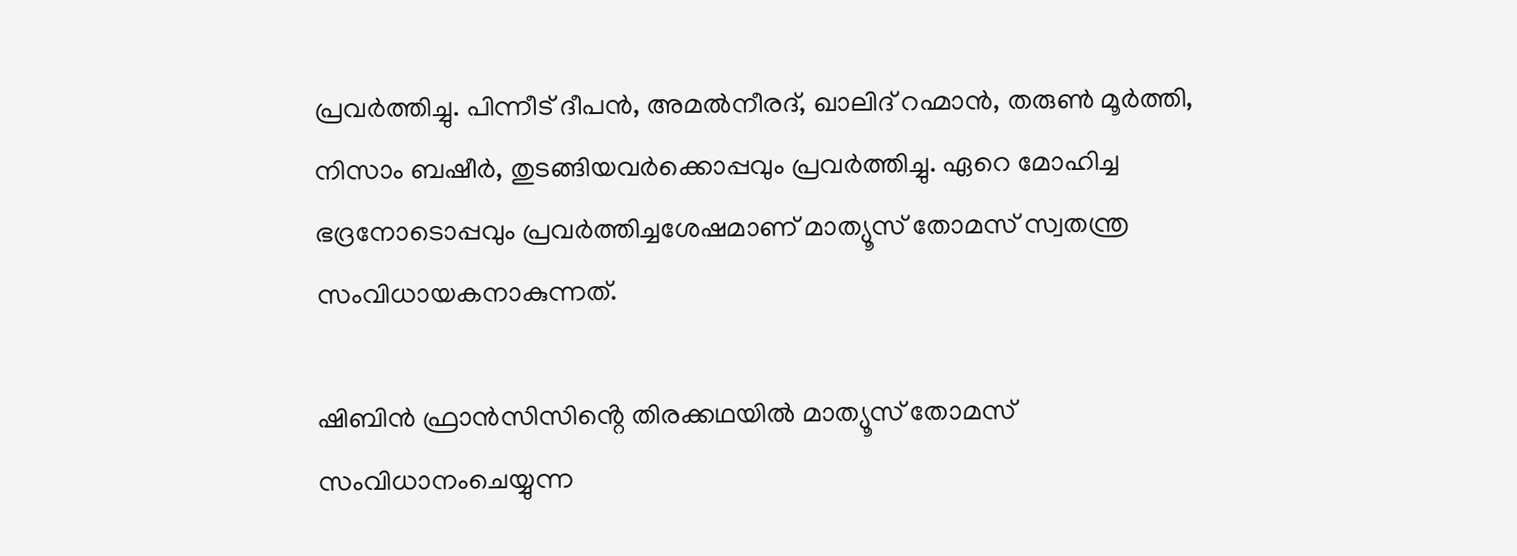പ്രവർത്തിച്ചു. പിന്നീട് ദീപൻ, അമൽനീരദ്, ഖാലിദ് റഹ്മാൻ, തരുൺ മൂർത്തി, നിസാം ബഷീർ, തുടങ്ങിയവർക്കൊപ്പവും പ്രവർത്തിച്ചു. ഏറെ മോഹിച്ച ഭദ്രനോടൊപ്പവും പ്രവർത്തിച്ചശേഷമാണ് മാത്യൂസ് തോമസ് സ്വതന്ത്ര സംവിധായകനാകുന്നത്.

ഷിബിൻ ഫ്രാൻസിസിൻ്റെ തിരക്കഥയിൽ മാത്യൂസ് തോമസ് സംവിധാനംചെയ്യുന്ന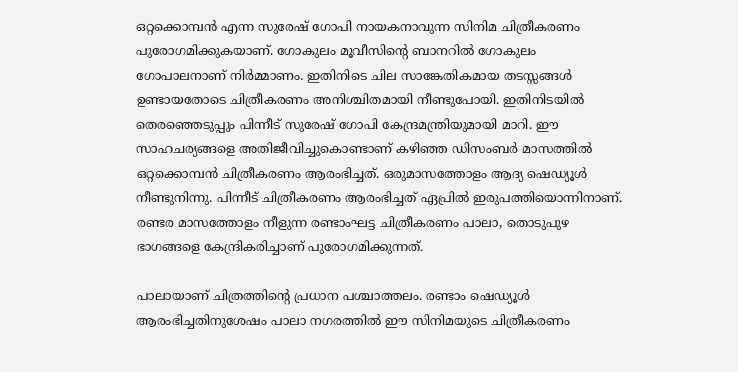ഒറ്റക്കൊമ്പൻ എന്ന സുരേഷ് ഗോപി നായകനാവുന്ന സിനിമ ചിത്രീകരണം പുരോഗമിക്കുകയാണ്. ഗോകുലം മൂവീസിൻ്റെ ബാനറിൽ ഗോകുലം ഗോപാലനാണ് നിർമ്മാണം. ഇതിനിടെ ചില സാങ്കേതികമായ തടസ്സങ്ങൾ ഉണ്ടായതോടെ ചിത്രീകരണം അനിശ്ചിതമായി നീണ്ടുപോയി. ഇതിനിടയിൽ തെരഞ്ഞെടുപ്പും പിന്നീട് സുരേഷ് ഗോപി കേന്ദ്രമന്ത്രിയുമായി മാറി. ഈ സാഹചര്യങ്ങളെ അതിജീവിച്ചുകൊണ്ടാണ് കഴിഞ്ഞ ഡിസംബർ മാസത്തിൽ ഒറ്റക്കൊമ്പൻ ചിത്രീകരണം ആരംഭിച്ചത്. ഒരുമാസത്തോളം ആദ്യ ഷെഡ്യൂൾ നീണ്ടുനിന്നു. പിന്നീട് ചിത്രീകരണം ആരംഭിച്ചത് ഏപ്രിൽ ഇരുപത്തിയൊന്നിനാണ്. രണ്ടര മാസത്തോളം നീളുന്ന രണ്ടാംഘട്ട ചിത്രീകരണം പാലാ, തൊടുപുഴ ഭാഗങ്ങളെ കേന്ദ്രികരിച്ചാണ് പുരോഗമിക്കുന്നത്.

പാലായാണ് ചിത്രത്തിൻ്റെ പ്രധാന പശ്ചാത്തലം. രണ്ടാം ഷെഡ്യൂൾ ആരംഭിച്ചതിനുശേഷം പാലാ നഗരത്തിൽ ഈ സിനിമയുടെ ചിത്രീകരണം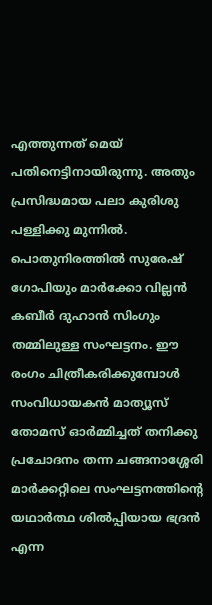എത്തുന്നത് മെയ് പതിനെട്ടിനായിരുന്നു. അതും പ്രസിദ്ധമായ പലാ കുരിശു പള്ളിക്കു മുന്നിൽ. പൊതുനിരത്തിൽ സുരേഷ് ഗോപിയും മാർക്കോ വില്ലൻ കബീർ ദുഹാൻ സിംഗും തമ്മിലുള്ള സംഘട്ടനം. ഈ രംഗം ചിത്രീകരിക്കുമ്പോൾ സംവിധായകൻ മാത്യൂസ് തോമസ് ഓർമ്മിച്ചത് തനിക്കു പ്രചോദനം തന്ന ചങ്ങനാശ്ശേരി മാർക്കറ്റിലെ സംഘട്ടനത്തിൻ്റെ യഥാർത്ഥ ശിൽപ്പിയായ ഭദ്രൻ എന്ന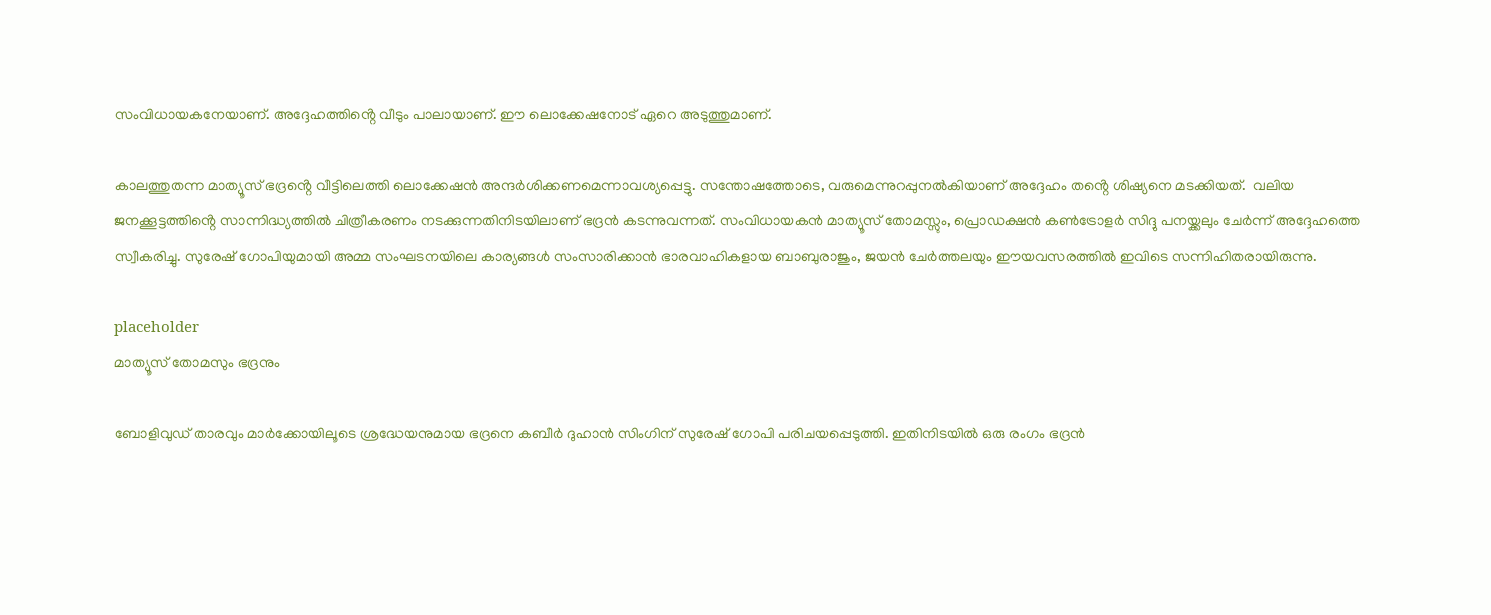സംവിധായകനേയാണ്. അദ്ദേഹത്തിൻ്റെ വീടും പാലായാണ്. ഈ ലൊക്കേഷനോട് ഏറെ അടുത്തുമാണ്.

കാലത്തുതന്ന മാത്യൂസ് ഭദ്രൻ്റെ വീട്ടിലെത്തി ലൊക്കേഷൻ അന്ദർശിക്കണമെന്നാവശ്യപ്പെട്ടു. സന്തോഷത്തോടെ, വരുമെന്നുറപ്പുനൽകിയാണ് അദ്ദേഹം തൻ്റെ ശിഷ്യനെ മടക്കിയത്.  വലിയ ജനക്കൂട്ടത്തിൻ്റെ സാന്നിദ്ധ്യത്തിൽ ചിത്രീകരണം നടക്കുന്നതിനിടയിലാണ് ഭദ്രൻ കടന്നുവന്നത്. സംവിധായകൻ മാത്യൂസ് തോമസ്സും, പ്രൊഡക്ഷൻ കൺട്രോളർ സിദ്ദു പനയ്ക്കലും ചേർന്ന് അദ്ദേഹത്തെ സ്വീകരിച്ചു. സുരേഷ് ഗോപിയുമായി അമ്മ സംഘടനയിലെ കാര്യങ്ങൾ സംസാരിക്കാൻ ഭാരവാഹികളായ ബാബുരാജും, ജയൻ ചേർത്തലയും ഈയവസരത്തിൽ ഇവിടെ സന്നിഹിതരായിരുന്നു.

placeholder
മാത്യൂസ് തോമസും ഭദ്രനും

ബോളിവുഡ് താരവും മാർക്കോയിലൂടെ ശ്രദ്ധേയനുമായ ഭദ്രനെ കബീർ ദുഹാൻ സിംഗിന് സുരേഷ് ഗോപി പരിചയപ്പെടുത്തി. ഇതിനിടയിൽ ഒരു രംഗം ഭദ്രൻ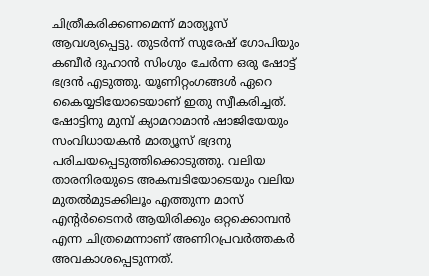ചിത്രീകരിക്കണമെന്ന് മാത്യൂസ് ആവശ്യപ്പെട്ടു. തുടർന്ന് സുരേഷ് ഗോപിയും കബീർ ദുഹാൻ സിംഗും ചേർന്ന ഒരു ഷോട്ട് ഭദ്രൻ എടുത്തു. യൂണിറ്റംഗങ്ങൾ ഏറെ കൈയ്യടിയോടെയാണ് ഇതു സ്വീകരിച്ചത്. ഷോട്ടിനു മുമ്പ് ക്യാമറാമാൻ ഷാജിയേയും സംവിധായകൻ മാത്യൂസ് ഭദ്രനു പരിചയപ്പെടുത്തിക്കൊടുത്തു. വലിയ താരനിരയുടെ അകമ്പടിയോടെയും വലിയ മുതൽമുടക്കിലൂം എത്തുന്ന മാസ് എൻ്റർടൈനർ ആയിരിക്കും ഒറ്റക്കൊമ്പൻ എന്ന ചിത്രമെന്നാണ് അണിറപ്രവർത്തകർ അവകാശപ്പെടുന്നത്.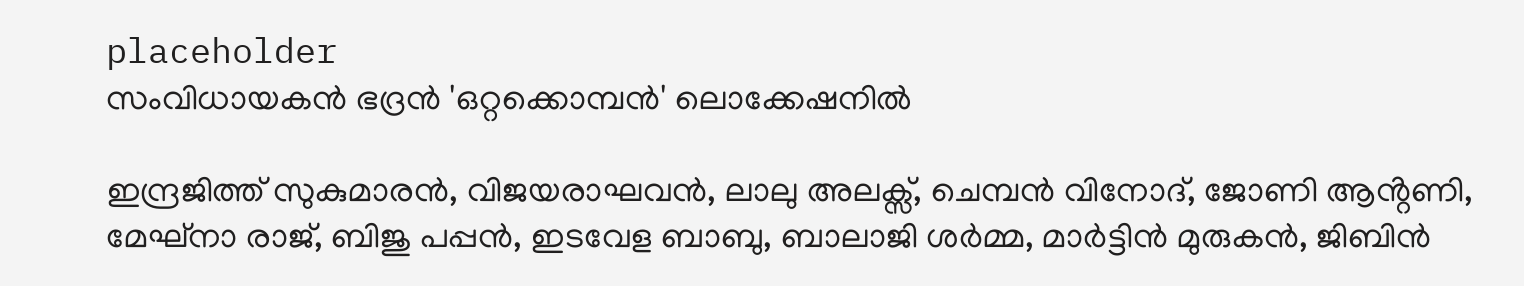placeholder
സംവിധായകൻ ഭദ്രൻ 'ഒറ്റക്കൊമ്പൻ' ലൊക്കേഷനിൽ

ഇന്ദ്രജിത്ത് സുകുമാരൻ, വിജയരാഘവൻ, ലാലു അലക്സ്, ചെമ്പൻ വിനോദ്, ജോണി ആൻ്റണി, മേഘ്നാ രാജ്, ബിജു പപ്പൻ, ഇടവേള ബാബു, ബാലാജി ശർമ്മ, മാർട്ടിൻ മുരുകൻ, ജിബിൻ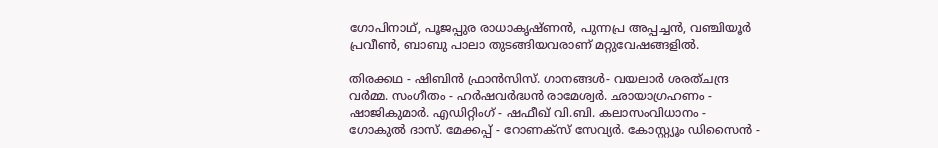ഗോപിനാഥ്, പൂജപ്പുര രാധാകൃഷ്ണൻ, പുന്നപ്ര അപ്പച്ചൻ, വഞ്ചിയൂർ പ്രവീൺ, ബാബു പാലാ തുടങ്ങിയവരാണ് മറ്റുവേഷങ്ങളിൽ.

തിരക്കഥ - ഷിബിൻ ഫ്രാൻസിസ്. ഗാനങ്ങൾ- വയലാർ ശരത്ചന്ദ്ര വർമ്മ. സംഗീതം - ഹർഷവർദ്ധൻ രാമേശ്വർ. ഛായാഗ്രഹണം - ഷാജികുമാർ. എഡിറ്റിംഗ് - ഷഫീഖ് വി.ബി. കലാസംവിധാനം - ഗോകുൽ ദാസ്. മേക്കപ്പ് - റോണക്സ് സേവ്യർ. കോസ്റ്റ്യൂം ഡിസൈൻ -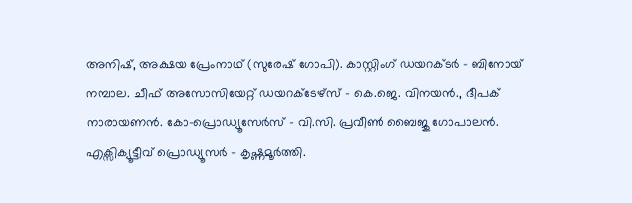അനിഷ്, അക്ഷയ പ്രേംനാഥ്‌ (സുരേഷ് ഗോപി). കാസ്റ്റിംഗ് ഡയറക്ടർ - ബിനോയ് നമ്പാല. ചീഫ് അസോസിയേറ്റ് ഡയറക്ടേഴ്സ് - കെ.ജെ. വിനയൻ., ദീപക് നാരായണൻ. കോ-പ്രൊഡ്യൂസേർസ് - വി.സി. പ്രവീൺ ബൈജു ഗോപാലൻ. എക്സിക്യൂട്ടീവ് പ്രൊഡ്യൂസർ - കൃഷ്ണമൂർത്തി.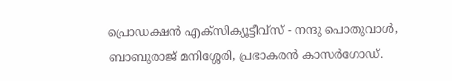പ്രൊഡക്ഷൻ എക്സിക്യൂട്ടീവ്സ് - നന്ദു പൊതുവാൾ, ബാബുരാജ് മനിശ്ശേരി, പ്രഭാകരൻ കാസർഗോഡ്.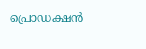പ്രൊഡക്ഷൻ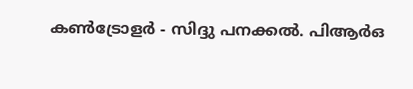കൺട്രോളർ - സിദ്ദു പനക്കൽ. പിആർഒ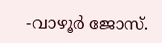-വാഴൂർ ജോസ്.